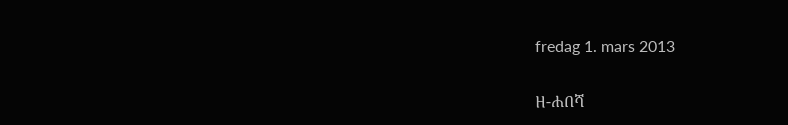fredag 1. mars 2013

ዘ-ሐበሻ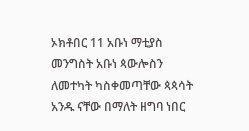ኦክቶበር 11 አቡነ ማቲያስ መንግስት አቡነ ጳውሎስን ለመተካት ካስቀመጣቸው ጳጳሳት አንዱ ናቸው በማለት ዘግባ ነበር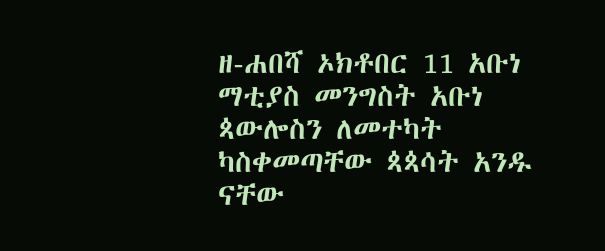ዘ-ሐበሻ ኦክቶበር 11 አቡነ ማቲያስ መንግስት አቡነ ጳውሎስን ለመተካት ካስቀመጣቸው ጳጳሳት አንዱ ናቸው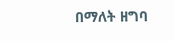በማለት ዘግባ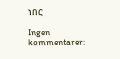ነበር

Ingen kommentarer: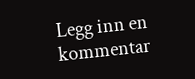Legg inn en kommentar